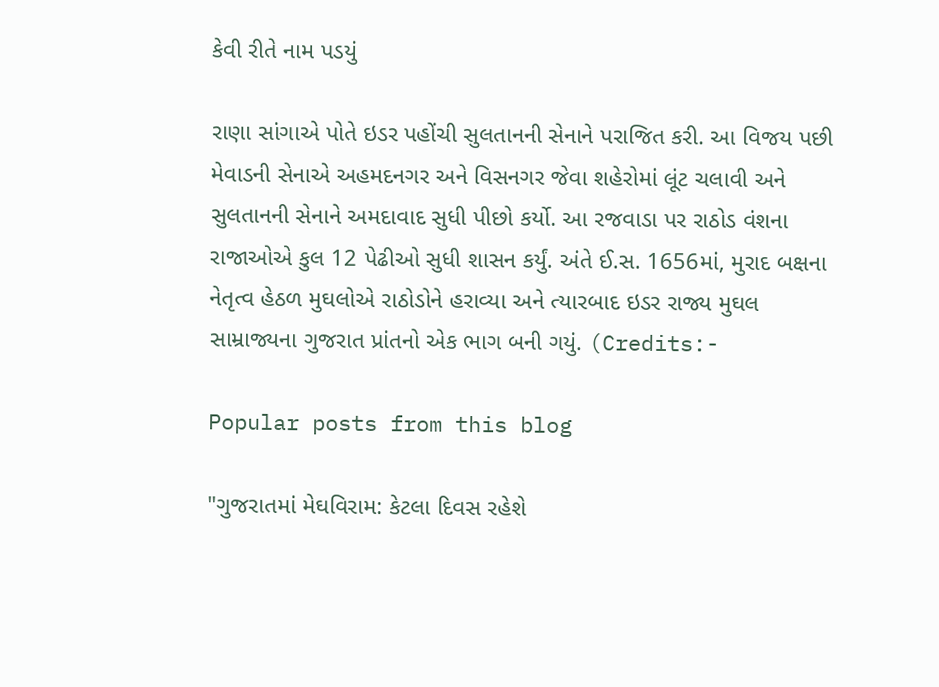કેવી રીતે નામ પડયું

રાણા સાંગાએ પોતે ઇડર પહોંચી સુલતાનની સેનાને પરાજિત કરી. આ વિજય પછી મેવાડની સેનાએ અહમદનગર અને વિસનગર જેવા શહેરોમાં લૂંટ ચલાવી અને સુલતાનની સેનાને અમદાવાદ સુધી પીછો કર્યો. આ રજવાડા પર રાઠોડ વંશના રાજાઓએ કુલ 12 પેઢીઓ સુધી શાસન કર્યું. અંતે ઈ.સ. 1656માં, મુરાદ બક્ષના નેતૃત્વ હેઠળ મુઘલોએ રાઠોડોને હરાવ્યા અને ત્યારબાદ ઇડર રાજ્ય મુઘલ સામ્રાજ્યના ગુજરાત પ્રાંતનો એક ભાગ બની ગયું. (Credits:-

Popular posts from this blog

"ગુજરાતમાં મેઘવિરામ: કેટલા દિવસ રહેશે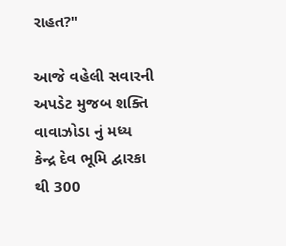રાહત?"

આજે વહેલી સવારની અપડેટ મુજબ શક્તિ વાવાઝોડા નું મધ્ય કેન્દ્ર દેવ ભૂમિ દ્વારકા થી 300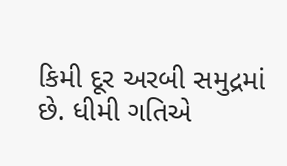કિમી દૂર અરબી સમુદ્રમાં છે. ધીમી ગતિએ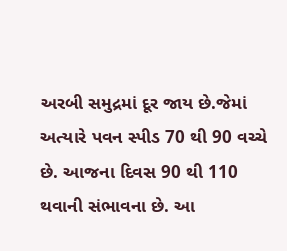અરબી સમુદ્રમાં દૂર જાય છે.જેમાં અત્યારે પવન સ્પીડ 70 થી 90 વચ્ચે છે. આજના દિવસ 90 થી 110 થવાની સંભાવના છે. આ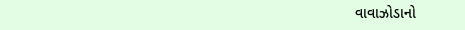વાવાઝોડાનો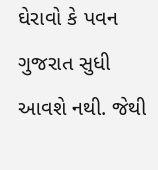ઘેરાવો કે પવન ગુજરાત સુધી આવશે નથી. જેથી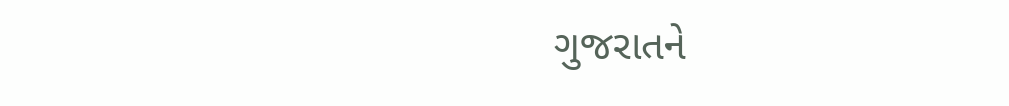ગુજરાતને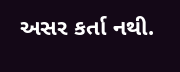અસર કર્તા નથી.